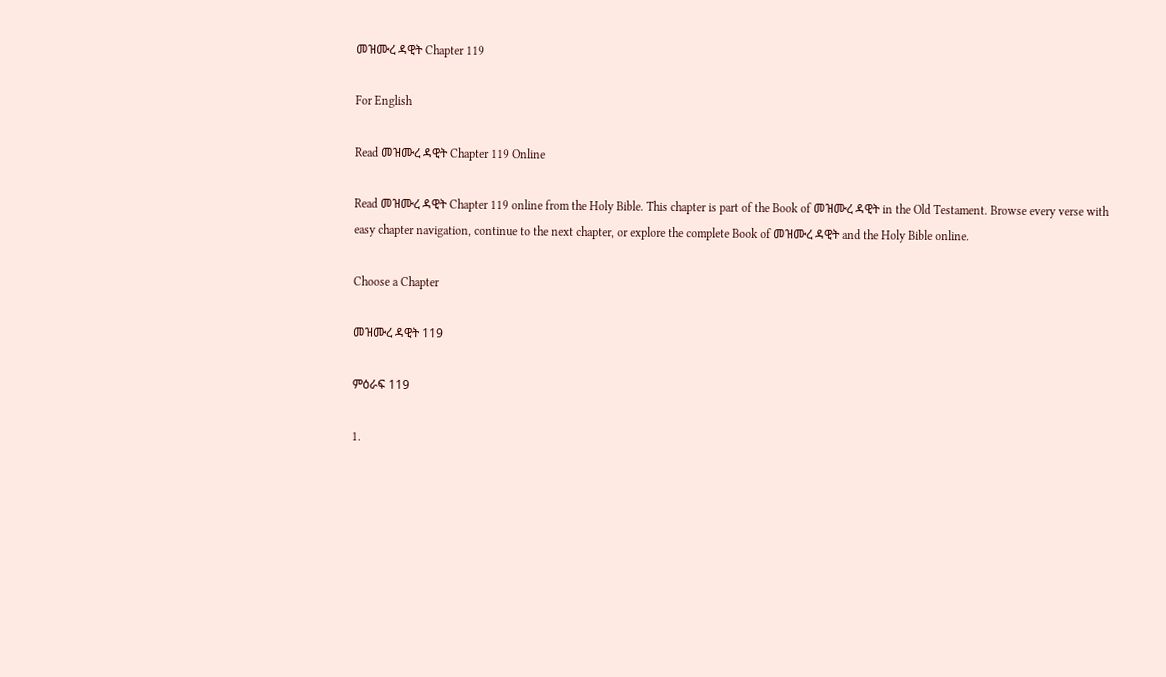መዝሙረ ዳዊት Chapter 119

For English

Read መዝሙረ ዳዊት Chapter 119 Online

Read መዝሙረ ዳዊት Chapter 119 online from the Holy Bible. This chapter is part of the Book of መዝሙረ ዳዊት in the Old Testament. Browse every verse with easy chapter navigation, continue to the next chapter, or explore the complete Book of መዝሙረ ዳዊት and the Holy Bible online.

Choose a Chapter

መዝሙረ ዳዊት 119

ምዕራፍ 119

1.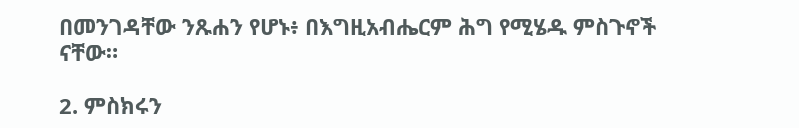በመንገዳቸው ንጹሐን የሆኑ፥ በእግዚአብሔርም ሕግ የሚሄዱ ምስጉኖች ናቸው።

2. ምስክሩን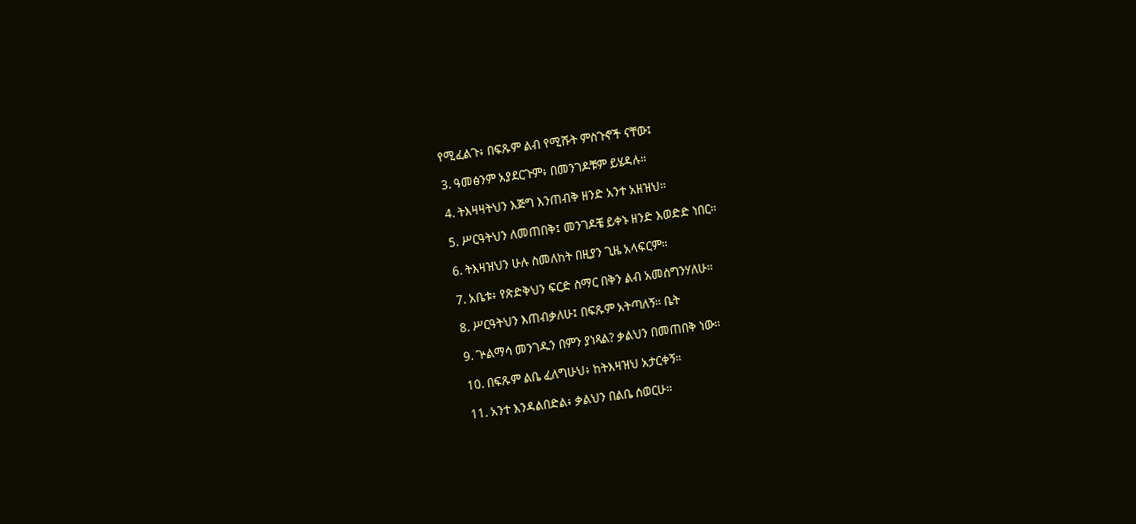የሚፈልጉ፥ በፍጹም ልብ የሚሹት ምስጉኖች ናቸው፤

3. ዓመፅንም አያደርጉም፥ በመንገዶቹም ይሄዳሉ።

4. ትእዛዛትህን እጅግ እንጠብቅ ዘንድ አንተ አዘዝህ።

5. ሥርዓትህን ለመጠበቅ፤ መንገዶቼ ይቀኑ ዘንድ እወድድ ነበር።

6. ትእዛዝህን ሁሉ ስመለከት በዚያን ጊዜ አላፍርም።

7. አቤቱ፥ የጽድቅህን ፍርድ ስማር በቅን ልብ አመሰግንሃለሁ።

8. ሥርዓትህን እጠብቃለሁ፤ በፍጹም አትጣለኝ። ቤት

9. ጕልማሳ መንገዱን በምን ያነጻል? ቃልህን በመጠበቅ ነው።

10. በፍጹም ልቤ ፈለግሁህ፥ ከትእዛዝህ አታርቀኝ።

11. አንተ እንዳልበድል፥ ቃልህን በልቤ ሰወርሁ።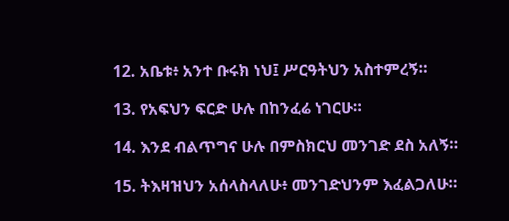12. አቤቱ፥ አንተ ቡሩክ ነህ፤ ሥርዓትህን አስተምረኝ።

13. የአፍህን ፍርድ ሁሉ በከንፈሬ ነገርሁ።

14. እንደ ብልጥግና ሁሉ በምስክርህ መንገድ ደስ አለኝ።

15. ትእዛዝህን አሰላስላለሁ፥ መንገድህንም እፈልጋለሁ።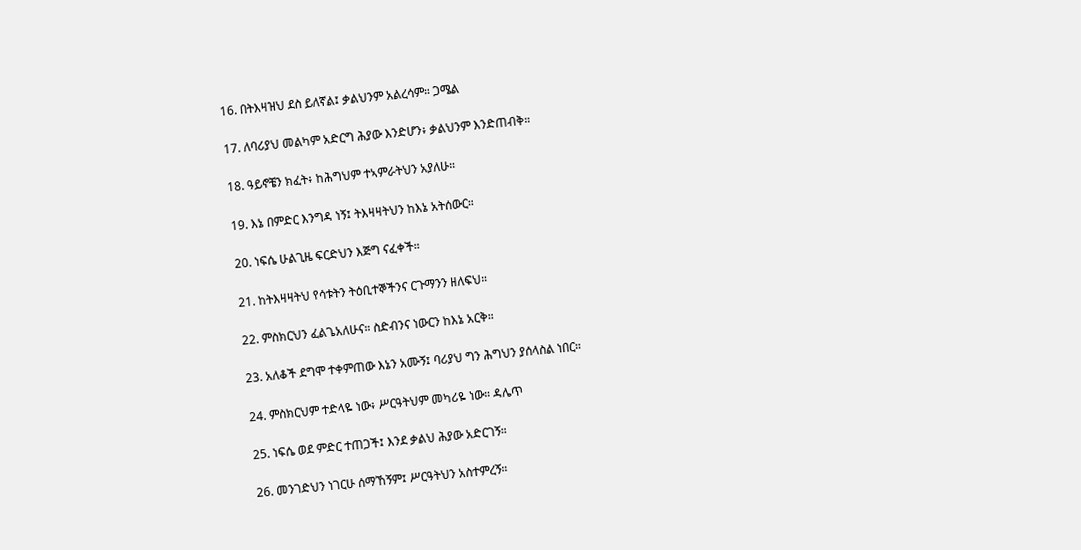16. በትእዛዝህ ደስ ይለኛል፤ ቃልህንም አልረሳም። ጋሜል

17. ለባሪያህ መልካም አድርግ ሕያው እንድሆን፥ ቃልህንም እንድጠብቅ።

18. ዓይኖቼን ክፈት፥ ከሕግህም ተኣምራትህን አያለሁ።

19. እኔ በምድር እንግዳ ነኝ፤ ትእዛዛትህን ከእኔ አትሰውር።

20. ነፍሴ ሁልጊዜ ፍርድህን እጅግ ናፈቀች።

21. ከትእዛዛትህ የሳቱትን ትዕቢተኞችንና ርጉማንን ዘለፍህ።

22. ምስክርህን ፈልጌአለሁና። ስድብንና ነውርን ከእኔ አርቅ።

23. አለቆች ደግሞ ተቀምጠው እኔን አሙኝ፤ ባሪያህ ግን ሕግህን ያሰላስል ነበር።

24. ምስክርህም ተድላዬ ነው፥ ሥርዓትህም መካሪዬ ነው። ዳሌጥ

25. ነፍሴ ወደ ምድር ተጠጋች፤ እንደ ቃልህ ሕያው አድርገኝ።

26. መንገድህን ነገርሁ ሰማኸኝም፤ ሥርዓትህን አስተምረኝ።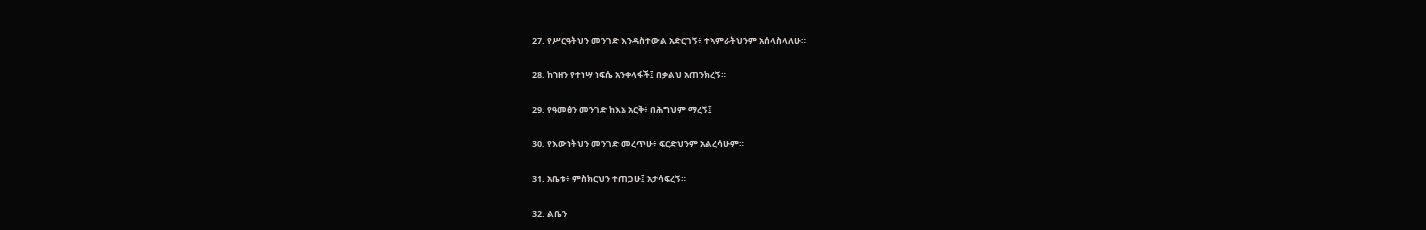27. የሥርዓትህን መንገድ እንዳስተውል አድርገኝ፥ ተኣምራትህንም አሰላስላለሁ።

28. ከኀዘን የተነሣ ነፍሴ አንቀላፋች፤ በቃልህ አጠንክረኝ።

29. የዓመፅን መንገድ ከእኔ አርቅ፥ በሕግህም ማረኝ፤

30. የእውነትህን መንገድ መረጥሁ፥ ፍርድህንም አልረሳሁም።

31. አቤቱ፥ ምስክርህን ተጠጋሁ፤ አታሳፍረኝ።

32. ልቤን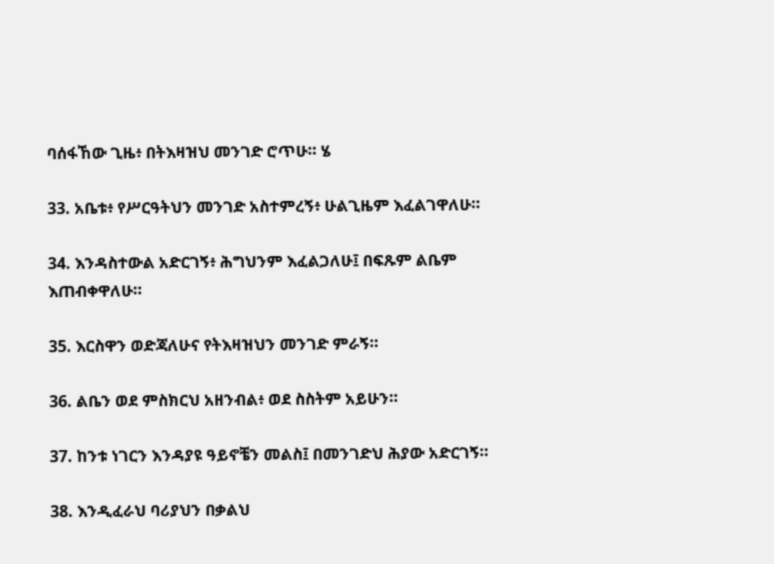ባሰፋኸው ጊዜ፥ በትእዛዝህ መንገድ ሮጥሁ። ሄ

33. አቤቱ፥ የሥርዓትህን መንገድ አስተምረኝ፥ ሁልጊዜም እፈልገዋለሁ።

34. እንዳስተውል አድርገኝ፥ ሕግህንም እፈልጋለሁ፤ በፍጹም ልቤም እጠብቀዋለሁ።

35. እርስዋን ወድጃለሁና የትእዛዝህን መንገድ ምራኝ።

36. ልቤን ወደ ምስክርህ አዘንብል፥ ወደ ስስትም አይሁን።

37. ከንቱ ነገርን እንዳያዩ ዓይኖቼን መልስ፤ በመንገድህ ሕያው አድርገኝ።

38. እንዲፈራህ ባሪያህን በቃልህ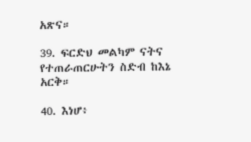አጽና።

39. ፍርድህ መልካም ናትና የተጠራጠርሁትን ስድብ ከእኔ አርቅ።

40. እነሆ፥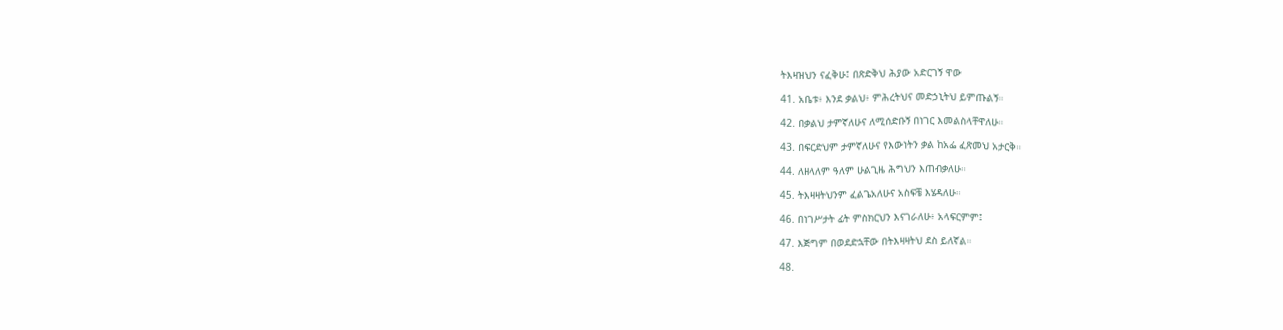ትእዛዝህን ናፈቅሁ፤ በጽድቅህ ሕያው አድርገኝ ዋው

41. አቤቱ፥ እንደ ቃልህ፥ ምሕረትህና መድኃኒትህ ይምጡልኝ።

42. በቃልህ ታምኛለሁና ለሚሰድቡኝ በነገር እመልስላቸዋለሁ።

43. በፍርድህም ታምኛለሁና የእውነትን ቃል ከአፌ ፈጽመህ አታርቅ።

44. ለዘላለም ዓለም ሁልጊዜ ሕግህን እጠብቃለሁ።

45. ትእዛዛትህንም ፈልጌአለሁና አስፍቼ እሄዳለሁ።

46. በነገሥታት ፊት ምስክርህን እናገራለሁ፥ አላፍርምም፤

47. እጅግም በወደድኋቸው በትእዛዛትህ ደስ ይለኛል።

48.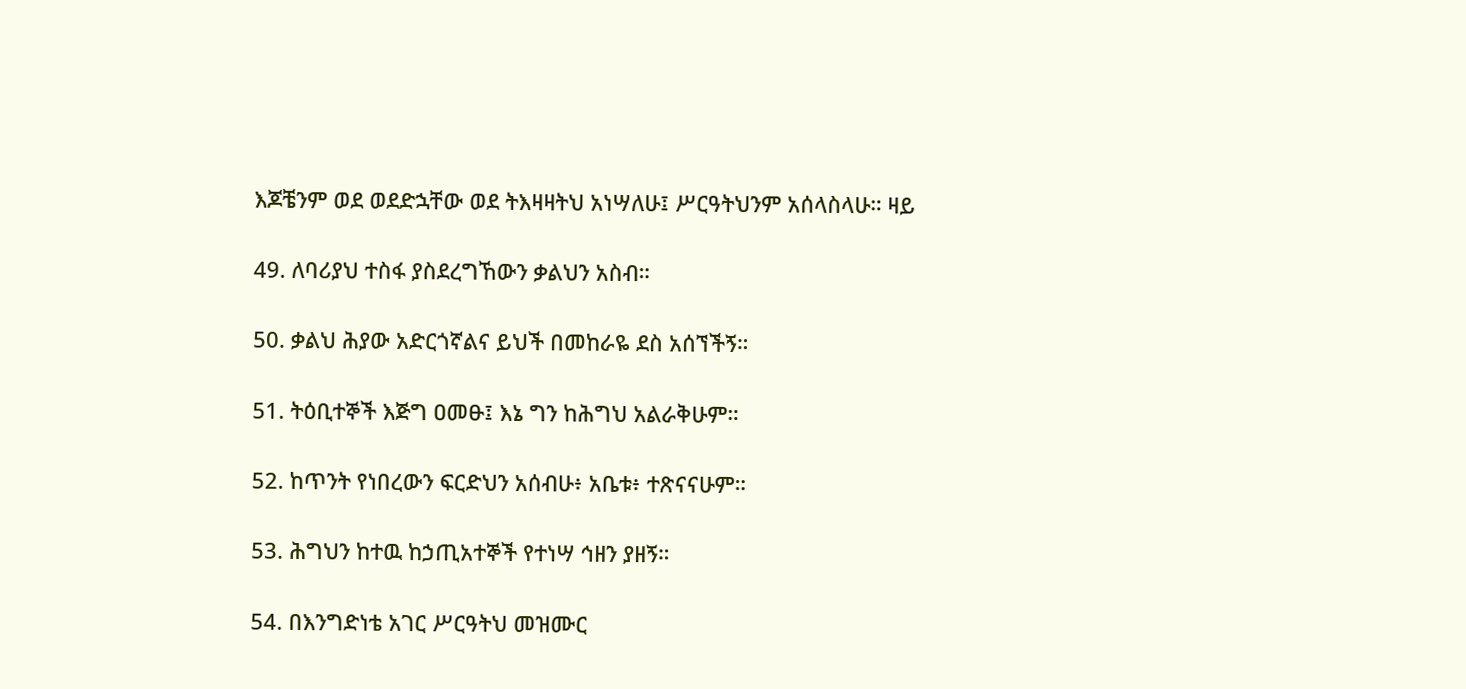እጆቼንም ወደ ወደድኋቸው ወደ ትእዛዛትህ አነሣለሁ፤ ሥርዓትህንም አሰላስላሁ። ዛይ

49. ለባሪያህ ተስፋ ያስደረግኸውን ቃልህን አስብ።

50. ቃልህ ሕያው አድርጎኛልና ይህች በመከራዬ ደስ አሰኘችኝ።

51. ትዕቢተኞች እጅግ ዐመፁ፤ እኔ ግን ከሕግህ አልራቅሁም።

52. ከጥንት የነበረውን ፍርድህን አሰብሁ፥ አቤቱ፥ ተጽናናሁም።

53. ሕግህን ከተዉ ከኃጢአተኞች የተነሣ ኅዘን ያዘኝ።

54. በእንግድነቴ አገር ሥርዓትህ መዝሙር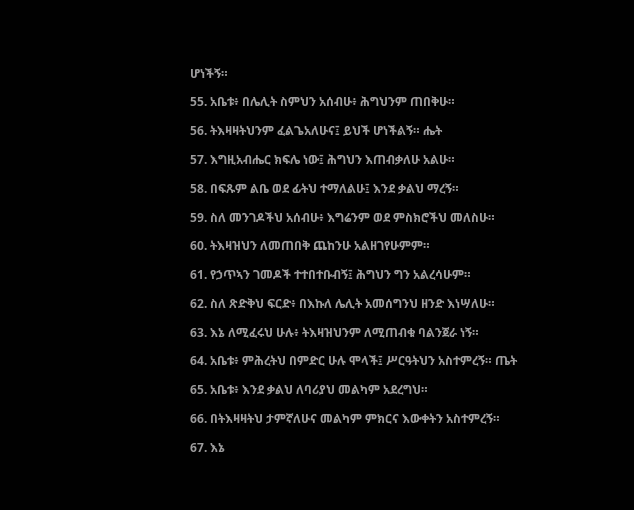ሆነችኝ።

55. አቤቱ፥ በሌሊት ስምህን አሰብሁ፥ ሕግህንም ጠበቅሁ።

56. ትእዛዛትህንም ፈልጌአለሁና፤ ይህች ሆነችልኝ። ሔት

57. እግዚአብሔር ክፍሌ ነው፤ ሕግህን እጠብቃለሁ አልሁ።

58. በፍጹም ልቤ ወደ ፊትህ ተማለልሁ፤ እንደ ቃልህ ማረኝ።

59. ስለ መንገዶችህ አሰብሁ፥ እግሬንም ወደ ምስክሮችህ መለስሁ።

60. ትእዛዝህን ለመጠበቅ ጨከንሁ አልዘገየሁምም።

61. የኃጥኣን ገመዶች ተተበተቡብኝ፤ ሕግህን ግን አልረሳሁም።

62. ስለ ጽድቅህ ፍርድ፥ በእኩለ ሌሊት አመሰግንህ ዘንድ እነሣለሁ።

63. እኔ ለሚፈሩህ ሁሉ፥ ትእዛዝህንም ለሚጠብቁ ባልንጀራ ነኝ።

64. አቤቱ፥ ምሕረትህ በምድር ሁሉ ሞላች፤ ሥርዓትህን አስተምረኝ። ጤት

65. አቤቱ፥ እንደ ቃልህ ለባሪያህ መልካም አደረግህ።

66. በትእዛዛትህ ታምኛለሁና መልካም ምክርና እውቀትን አስተምረኝ።

67. እኔ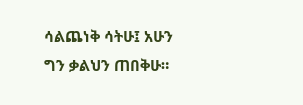ሳልጨነቅ ሳትሁ፤ አሁን ግን ቃልህን ጠበቅሁ።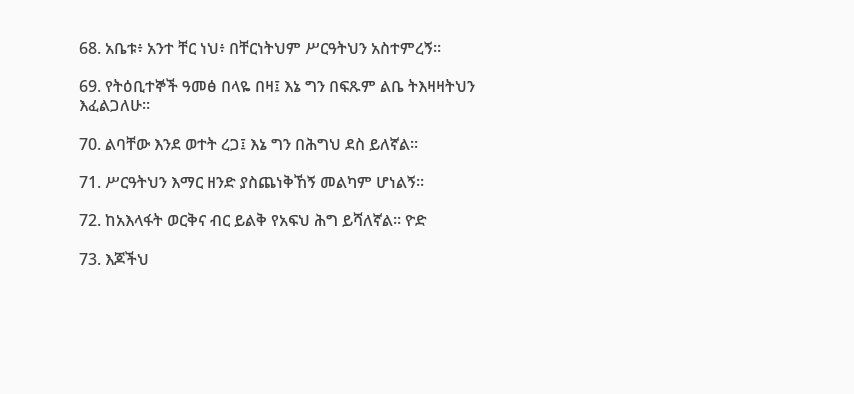68. አቤቱ፥ አንተ ቸር ነህ፥ በቸርነትህም ሥርዓትህን አስተምረኝ።

69. የትዕቢተኞች ዓመፅ በላዬ በዛ፤ እኔ ግን በፍጹም ልቤ ትእዛዛትህን እፈልጋለሁ።

70. ልባቸው እንደ ወተት ረጋ፤ እኔ ግን በሕግህ ደስ ይለኛል።

71. ሥርዓትህን እማር ዘንድ ያስጨነቅኸኝ መልካም ሆነልኝ።

72. ከአእላፋት ወርቅና ብር ይልቅ የአፍህ ሕግ ይሻለኛል። ዮድ

73. እጆችህ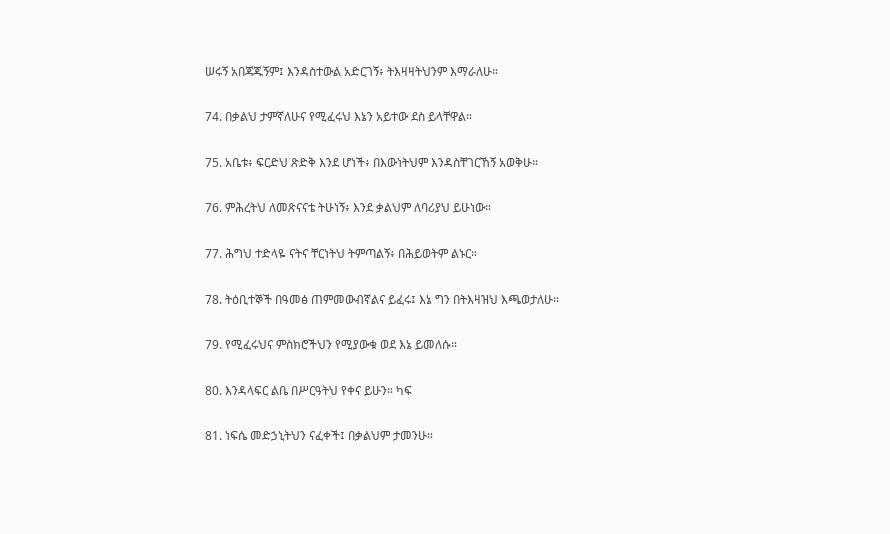ሠሩኝ አበጃጁኝም፤ እንዳስተውል አድርገኝ፥ ትእዛዛትህንም እማራለሁ።

74. በቃልህ ታምኛለሁና የሚፈሩህ እኔን አይተው ደስ ይላቸዋል።

75. አቤቱ፥ ፍርድህ ጽድቅ እንደ ሆነች፥ በእውነትህም እንዳስቸገርኸኝ አወቅሁ።

76. ምሕረትህ ለመጽናናቴ ትሁነኝ፥ እንደ ቃልህም ለባሪያህ ይሁነው።

77. ሕግህ ተድላዬ ናትና ቸርነትህ ትምጣልኝ፥ በሕይወትም ልኑር።

78. ትዕቢተኞች በዓመፅ ጠምመውብኛልና ይፈሩ፤ እኔ ግን በትእዛዝህ እጫወታለሁ።

79. የሚፈሩህና ምስክሮችህን የሚያውቁ ወደ እኔ ይመለሱ።

80. እንዳላፍር ልቤ በሥርዓትህ የቀና ይሁን። ካፍ

81. ነፍሴ መድኃኒትህን ናፈቀች፤ በቃልህም ታመንሁ።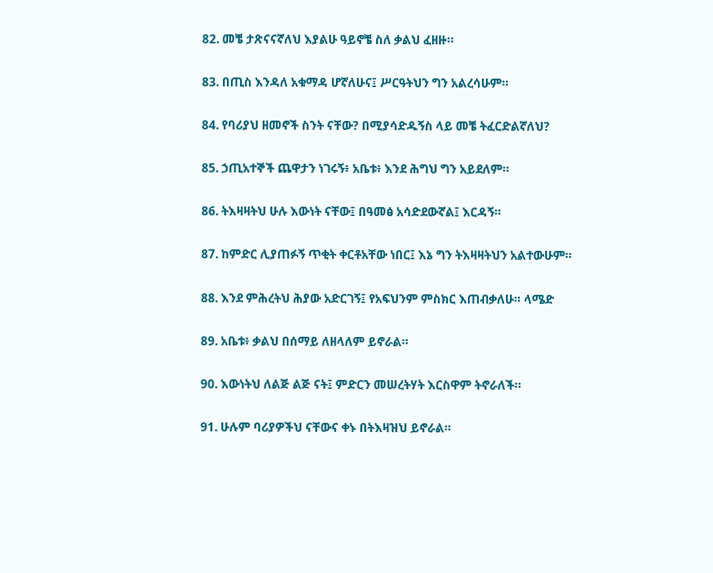82. መቼ ታጽናናኛለህ እያልሁ ዓይኖቼ ስለ ቃልህ ፈዘዙ።

83. በጢስ እንዳለ አቁማዳ ሆኛለሁና፤ ሥርዓትህን ግን አልረሳሁም።

84. የባሪያህ ዘመኖች ስንት ናቸው? በሚያሳድዱኝስ ላይ መቼ ትፈርድልኛለህ?

85. ኃጢአተኞች ጨዋታን ነገሩኝ፥ አቤቱ፥ እንደ ሕግህ ግን አይደለም።

86. ትእዛዛትህ ሁሉ እውነት ናቸው፤ በዓመፅ አሳድደውኛል፤ እርዳኝ።

87. ከምድር ሊያጠፉኝ ጥቂት ቀርቶአቸው ነበር፤ እኔ ግን ትእዛዛትህን አልተውሁም።

88. እንደ ምሕረትህ ሕያው አድርገኝ፤ የአፍህንም ምስክር እጠብቃለሁ። ላሜድ

89. አቤቱ፥ ቃልህ በሰማይ ለዘላለም ይኖራል።

90. እውነትህ ለልጅ ልጅ ናት፤ ምድርን መሠረትሃት እርስዋም ትኖራለች።

91. ሁሉም ባሪያዎችህ ናቸውና ቀኑ በትእዛዝህ ይኖራል።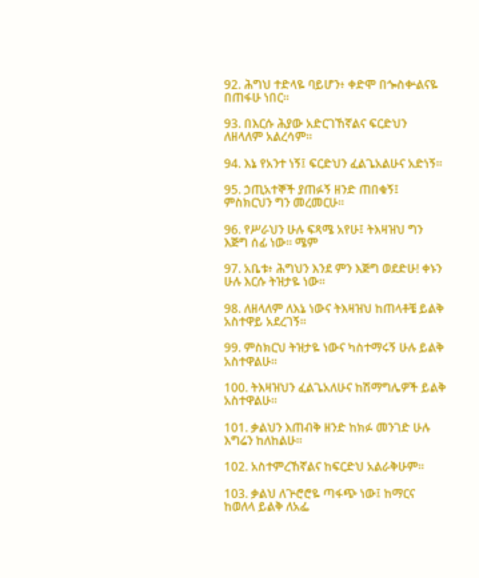92. ሕግህ ተድላዬ ባይሆን፥ ቀድሞ በጐስቍልናዬ በጠፋሁ ነበር።

93. በእርሱ ሕያው አድርገኸኛልና ፍርድህን ለዘላለም አልረሳም።

94. እኔ የአንተ ነኝ፤ ፍርድህን ፈልጌአልሁና አድነኝ።

95. ኃጢአተኞች ያጠፉኝ ዘንድ ጠበቁኝ፤ ምስክርህን ግን መረመርሁ።

96. የሥራህን ሁሉ ፍጻሜ አየሁ፤ ትእዛዝህ ግን እጅግ ሰፊ ነው። ሜም

97. አቤቱ፥ ሕግህን እንደ ምን እጅግ ወደድሁ! ቀኑን ሁሉ እርሱ ትዝታዬ ነው።

98. ለዘላለም ለእኔ ነውና ትእዛዝህ ከጠላቶቼ ይልቅ አስተዋይ አደረገኝ።

99. ምስክርህ ትዝታዬ ነውና ካስተማሩኝ ሁሉ ይልቅ አስተዋልሁ።

100. ትእዛዝህን ፈልጌአለሁና ከሽማግሌዎች ይልቅ አስተዋልሁ።

101. ቃልህን እጠብቅ ዘንድ ከክፉ መንገድ ሁሉ እግሬን ከለከልሁ።

102. አስተምረኸኛልና ከፍርድህ አልራቅሁም።

103. ቃልህ ለጕሮሮዬ ጣፋጭ ነው፤ ከማርና ከወለላ ይልቅ ለአፌ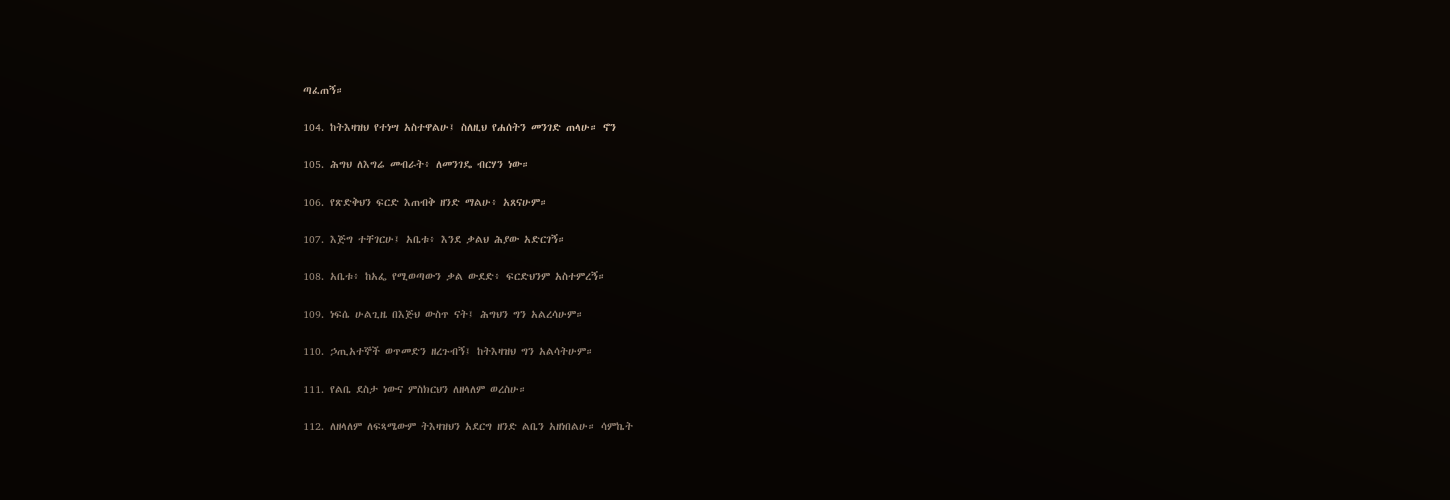ጣፈጠኝ።

104. ከትእዛዝህ የተነሣ አስተዋልሁ፤ ስለዚህ የሐሰትን መንገድ ጠላሁ። ኖን

105. ሕግህ ለእግሬ መብራት፥ ለመንገዴ ብርሃን ነው።

106. የጽድቅህን ፍርድ እጠብቅ ዘንድ ማልሁ፥ አጸናሁም።

107. እጅግ ተቸገርሁ፤ አቤቱ፥ እንደ ቃልህ ሕያው አድርገኝ።

108. አቤቱ፥ ከአፌ የሚወጣውን ቃል ውደድ፥ ፍርድህንም አስተምረኝ።

109. ነፍሴ ሁልጊዜ በእጅህ ውስጥ ናት፤ ሕግህን ግን አልረሳሁም።

110. ኃጢአተኞች ወጥመድን ዘረጉብኝ፤ ከትእዛዝህ ግን አልሳትሁም።

111. የልቤ ደስታ ነውና ምስክርህን ለዘላለም ወረስሁ።

112. ለዘላለም ለፍጻሜውም ትእዛዝህን አደርግ ዘንድ ልቤን አዘነበልሁ። ሳምኬት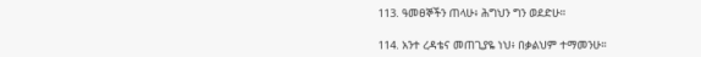113. ዓመፀኞችን ጠላሁ፥ ሕግህን ግን ወደድሁ።

114. አንተ ረዳቴና መጠጊያዬ ነህ፥ በቃልህም ተማመንሁ።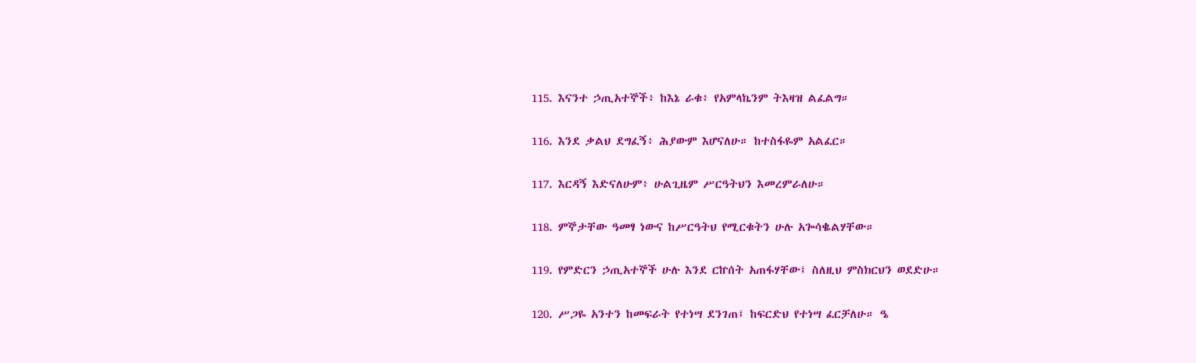115. እናንተ ኃጢአተኞች፥ ከእኔ ራቁ፥ የአምላኬንም ትእዛዝ ልፈልግ።

116. እንደ ቃልህ ደግፈኝ፥ ሕያውም እሆናለሁ። ከተስፋዬም አልፈር።

117. እርዳኝ እድናለሁም፥ ሁልጊዜም ሥርዓትህን እመረምራለሁ።

118. ምኞታቸው ዓመፃ ነውና ከሥርዓትህ የሚርቁትን ሁሉ አጐሳቈልሃቸው።

119. የምድርን ኃጢአተኞች ሁሉ እንደ ርኵሰት አጠፋሃቸው፤ ስለዚህ ምስክርህን ወደድሁ።

120. ሥጋዬ አንተን ከመፍራት የተነሣ ደንገጠ፤ ከፍርድህ የተነሣ ፈርቻለሁ። ዔ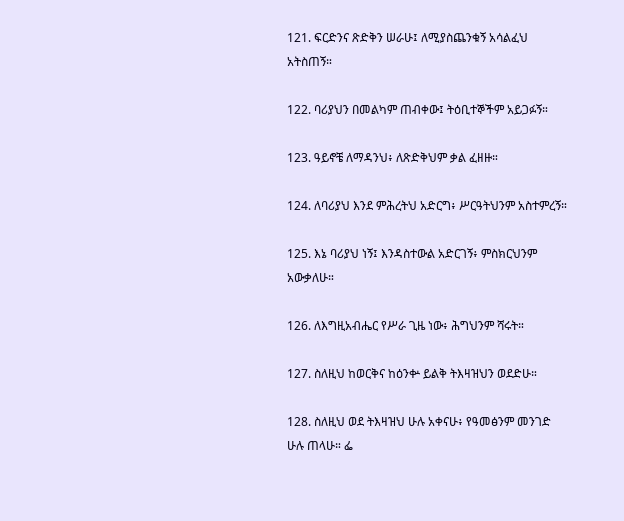121. ፍርድንና ጽድቅን ሠራሁ፤ ለሚያስጨንቁኝ አሳልፈህ አትስጠኝ።

122. ባሪያህን በመልካም ጠብቀው፤ ትዕቢተኞችም አይጋፉኝ።

123. ዓይኖቼ ለማዳንህ፥ ለጽድቅህም ቃል ፈዘዙ።

124. ለባሪያህ እንደ ምሕረትህ አድርግ፥ ሥርዓትህንም አስተምረኝ።

125. እኔ ባሪያህ ነኝ፤ እንዳስተውል አድርገኝ፥ ምስክርህንም አውቃለሁ።

126. ለእግዚአብሔር የሥራ ጊዜ ነው፥ ሕግህንም ሻሩት።

127. ስለዚህ ከወርቅና ከዕንቍ ይልቅ ትእዛዝህን ወደድሁ።

128. ስለዚህ ወደ ትእዛዝህ ሁሉ አቀናሁ፥ የዓመፅንም መንገድ ሁሉ ጠላሁ። ፌ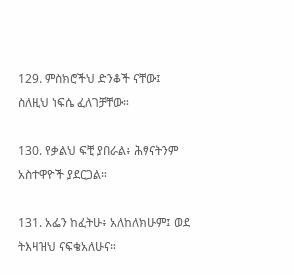129. ምስክሮችህ ድንቆች ናቸው፤ ስለዚህ ነፍሴ ፈለገቻቸው።

130. የቃልህ ፍቺ ያበራል፥ ሕፃናትንም አስተዋዮች ያደርጋል።

131. አፌን ከፈትሁ፥ አለከለክሁም፤ ወደ ትእዛዝህ ናፍቄአለሁና።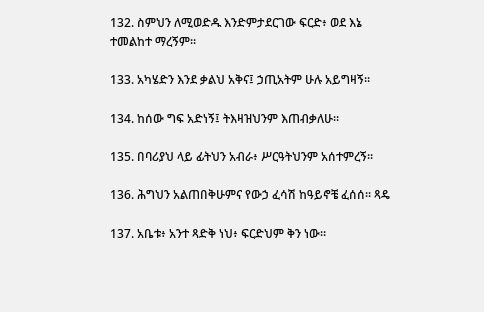132. ስምህን ለሚወድዱ እንድምታደርገው ፍርድ፥ ወደ እኔ ተመልከተ ማረኝም።

133. አካሄድን እንደ ቃልህ አቅና፤ ኃጢአትም ሁሉ አይግዛኝ።

134. ከሰው ግፍ አድነኝ፤ ትእዛዝህንም እጠብቃለሁ።

135. በባሪያህ ላይ ፊትህን አብራ፥ ሥርዓትህንም አሰተምረኝ።

136. ሕግህን አልጠበቅሁምና የውኃ ፈሳሽ ከዓይኖቼ ፈሰሰ። ጻዴ

137. አቤቱ፥ አንተ ጻድቅ ነህ፥ ፍርድህም ቅን ነው።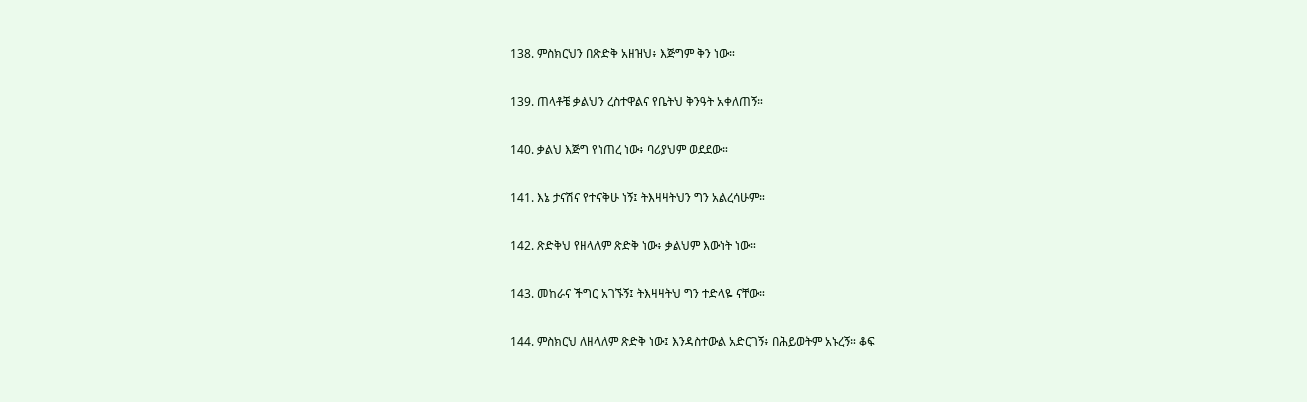138. ምስክርህን በጽድቅ አዘዝህ፥ እጅግም ቅን ነው።

139. ጠላቶቼ ቃልህን ረስተዋልና የቤትህ ቅንዓት አቀለጠኝ።

140. ቃልህ እጅግ የነጠረ ነው፥ ባሪያህም ወደደው።

141. እኔ ታናሽና የተናቅሁ ነኝ፤ ትእዛዛትህን ግን አልረሳሁም።

142. ጽድቅህ የዘላለም ጽድቅ ነው፥ ቃልህም እውነት ነው።

143. መከራና ችግር አገኙኝ፤ ትእዛዛትህ ግን ተድላዬ ናቸው።

144. ምስክርህ ለዘላለም ጽድቅ ነው፤ እንዳስተውል አድርገኝ፥ በሕይወትም አኑረኝ። ቆፍ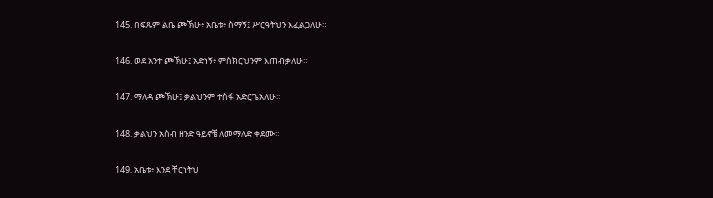145. በፍጹም ልቤ ጮኽሁ፥ አቤቱ፥ ስማኝ፤ ሥርዓትህን እፈልጋለሁ።

146. ወደ አንተ ጮኽሁ፤ አድነኝ፥ ምስክርህንም እጠብቃለሁ።

147. ማለዳ ጮኽሁ፤ ቃልህንም ተስፋ አድርጌአለሁ።

148. ቃልህን አስብ ዘንድ ዓይኖቼ ለመማለድ ቀደሙ።

149. አቤቱ፥ እንደ ቸርነትህ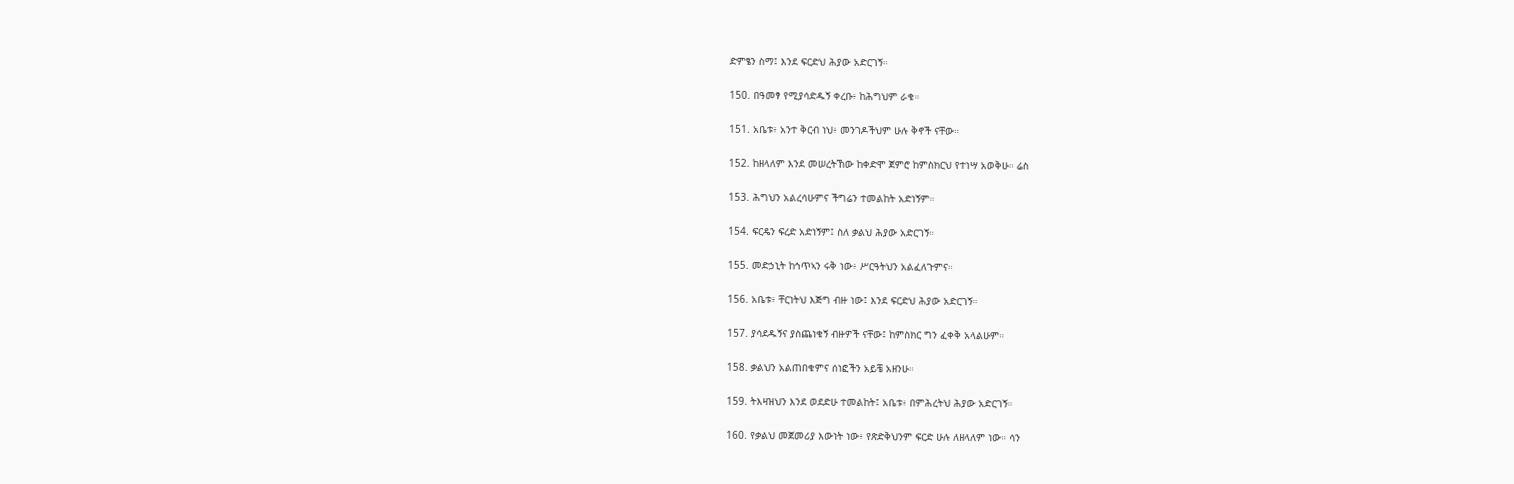ድምፄን ስማ፤ እንደ ፍርድህ ሕያው አድርገኝ።

150. በዓመፃ የሚያሳድዱኝ ቀረቡ፥ ከሕግህም ራቁ።

151. አቤቱ፥ አንተ ቅርብ ነህ፥ መንገዶችህም ሁሉ ቅኖች ናቸው።

152. ከዘላለም እንደ መሠረትኸው ከቀድሞ ጀምሮ ከምስክርህ የተነሣ አወቅሁ። ሬስ

153. ሕግህን አልረሳሁምና ችግሬን ተመልከት አድነኝም።

154. ፍርዴን ፍረድ አድነኝም፤ ስለ ቃልህ ሕያው አድርገኝ።

155. መድኃኒት ከኅጥኣን ሩቅ ነው፥ ሥርዓትህን አልፈለጉምና።

156. አቤቱ፥ ቸርነትህ እጅግ ብዙ ነው፤ እንደ ፍርድህ ሕያው አድርገኝ።

157. ያሳደዱኝና ያስጨነቁኝ ብዙዎች ናቸው፤ ከምስክር ግን ፈቀቅ አላልሁም።

158. ቃልህን አልጠበቁምና ሰነፎችን አይቼ አዘንሁ።

159. ትእዛዝህን እንደ ወደድሁ ተመልከት፤ አቤቱ፥ በምሕረትህ ሕያው አድርገኝ።

160. የቃልህ መጀመሪያ እውነት ነው፥ የጽድቅህንም ፍርድ ሁሉ ለዘላለም ነው። ሳን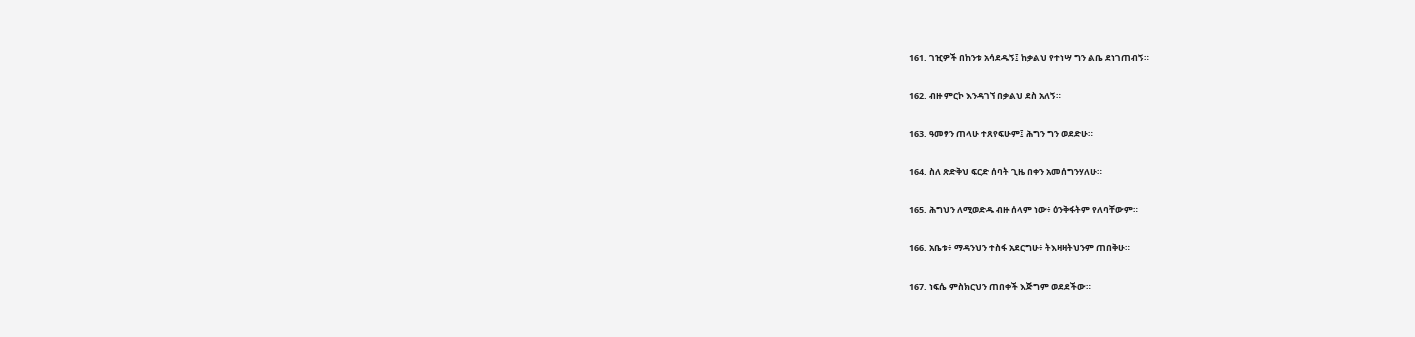161. ገዢዎች በከንቱ አሳደዱኝ፤ ከቃልህ የተነሣ ግን ልቤ ደነገጠብኝ።

162. ብዙ ምርኮ እንዳገኘ በቃልህ ደስ አለኝ።

163. ዓመፃን ጠላሁ ተጸየፍሁም፤ ሕግን ግን ወደድሁ።

164. ስለ ጽድቅህ ፍርድ ሰባት ጊዜ በቀን አመሰግንሃለሁ።

165. ሕግህን ለሚወድዱ ብዙ ሰላም ነው፥ ዕንቅፋትም የለባቸውም።

166. አቤቱ፥ ማዳንህን ተስፋ አደርግሁ፥ ትእዛዛትህንም ጠበቅሁ።

167. ነፍሴ ምስክርህን ጠበቀች እጅግም ወደደችው።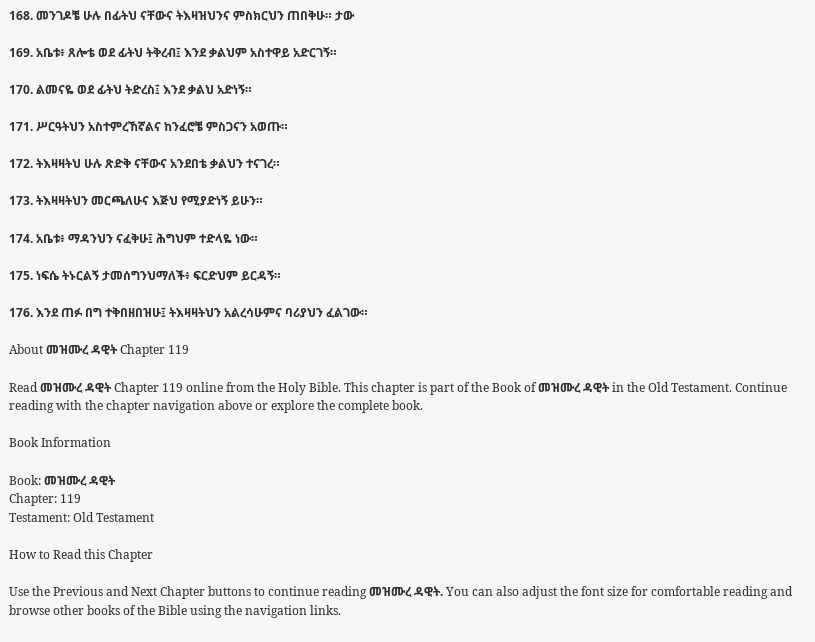168. መንገዶቼ ሁሉ በፊትህ ናቸውና ትእዛዝህንና ምስክርህን ጠበቅሁ። ታው

169. አቤቱ፥ ጸሎቴ ወደ ፊትህ ትቅረብ፤ እንደ ቃልህም አስተዋይ አድርገኝ።

170. ልመናዬ ወደ ፊትህ ትድረስ፤ እንደ ቃልህ አድነኝ።

171. ሥርዓትህን አስተምረኸኛልና ከንፈሮቼ ምስጋናን አወጡ።

172. ትእዛዛትህ ሁሉ ጽድቅ ናቸውና አንደበቴ ቃልህን ተናገረ።

173. ትእዛዛትህን መርጫለሁና እጅህ የሚያድነኝ ይሁን።

174. አቤቱ፥ ማዳንህን ናፈቅሁ፤ ሕግህም ተድላዬ ነው።

175. ነፍሴ ትኑርልኝ ታመሰግንህማለች፥ ፍርድህም ይርዳኝ።

176. እንደ ጠፉ በግ ተቅበዘበዝሁ፤ ትእዛዛትህን አልረሳሁምና ባሪያህን ፈልገው።

About መዝሙረ ዳዊት Chapter 119

Read መዝሙረ ዳዊት Chapter 119 online from the Holy Bible. This chapter is part of the Book of መዝሙረ ዳዊት in the Old Testament. Continue reading with the chapter navigation above or explore the complete book.

Book Information

Book: መዝሙረ ዳዊት
Chapter: 119
Testament: Old Testament

How to Read this Chapter

Use the Previous and Next Chapter buttons to continue reading መዝሙረ ዳዊት. You can also adjust the font size for comfortable reading and browse other books of the Bible using the navigation links.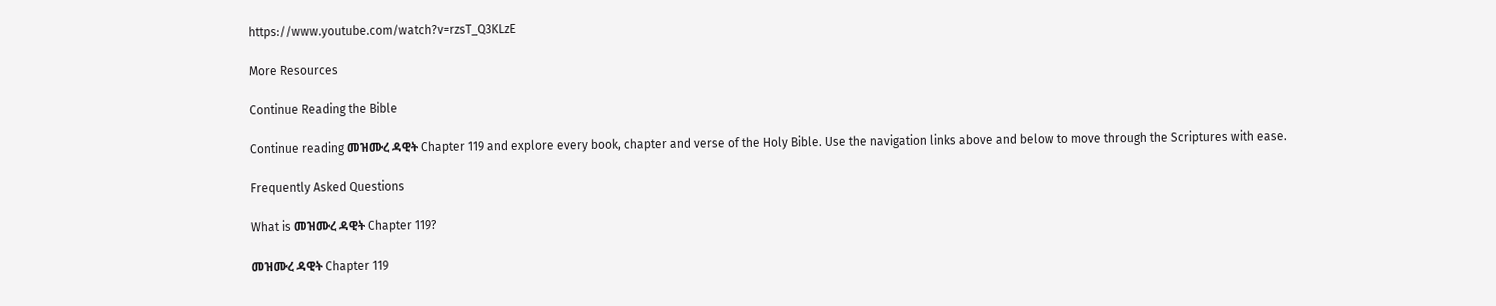https://www.youtube.com/watch?v=rzsT_Q3KLzE

More Resources

Continue Reading the Bible

Continue reading መዝሙረ ዳዊት Chapter 119 and explore every book, chapter and verse of the Holy Bible. Use the navigation links above and below to move through the Scriptures with ease.

Frequently Asked Questions

What is መዝሙረ ዳዊት Chapter 119?

መዝሙረ ዳዊት Chapter 119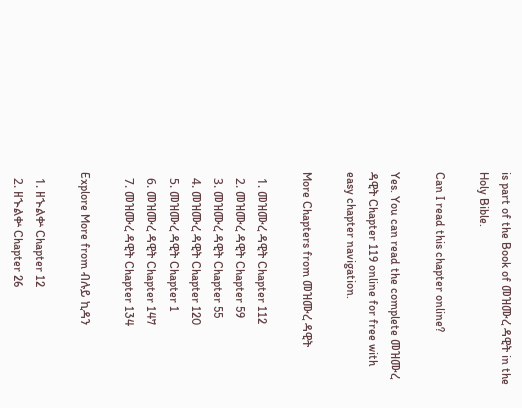is part of the Book of መዝሙረ ዳዊት in the Holy Bible.

Can I read this chapter online?

Yes. You can read the complete መዝሙረ ዳዊት Chapter 119 online for free with easy chapter navigation.

More Chapters from መዝሙረ ዳዊት

  1. መዝሙረ ዳዊት Chapter 112
  2. መዝሙረ ዳዊት Chapter 59
  3. መዝሙረ ዳዊት Chapter 55
  4. መዝሙረ ዳዊት Chapter 120
  5. መዝሙረ ዳዊት Chapter 1
  6. መዝሙረ ዳዊት Chapter 147
  7. መዝሙረ ዳዊት Chapter 134

Explore More from ብሉይ ኪዳን

  1. ዘኍልቍ Chapter 12
  2. ዘኍልቍ Chapter 26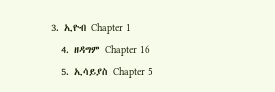3. ኢዮብ Chapter 1
  4. ዘዳግም Chapter 16
  5. ኢሳይያስ Chapter 5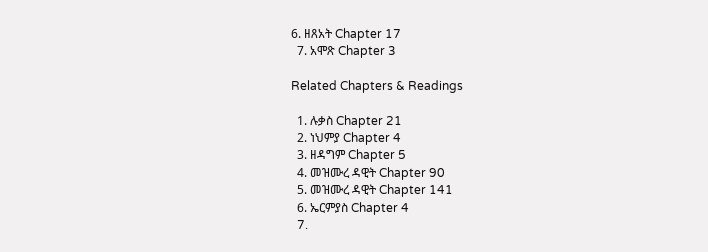6. ዘጸአት Chapter 17
  7. አሞጽ Chapter 3

Related Chapters & Readings

  1. ሉቃስ Chapter 21
  2. ነህምያ Chapter 4
  3. ዘዳግም Chapter 5
  4. መዝሙረ ዳዊት Chapter 90
  5. መዝሙረ ዳዊት Chapter 141
  6. ኤርምያስ Chapter 4
  7.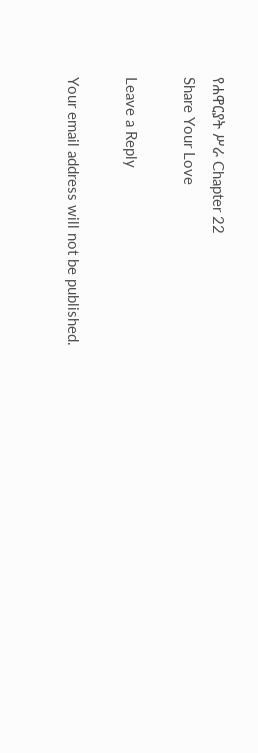የሐዋርያት ሥራ Chapter 22
Share Your Love

Leave a Reply

Your email address will not be published.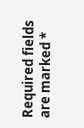Required fields are marked *